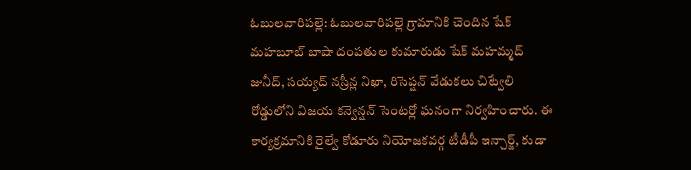ఓబులవారిపల్లె: ఓబులవారిపల్లె గ్రామానికి చెందిన షేక్ మహబూబ్ బాషా దంపతుల కుమారుడు షేక్ మహమ్మద్ జునీద్, సయ్యద్ నస్రీన్ల నిఖా, రిసెప్షన్ వేడుకలు చిట్వేలి రోడ్డులోని విజయ కన్వెన్షన్ సెంటర్లో ఘనంగా నిర్వహించారు. ఈ కార్యక్రమానికి రైల్వే కోడూరు నియోజకవర్గ టీడీపీ ఇన్చార్జ్, కుడా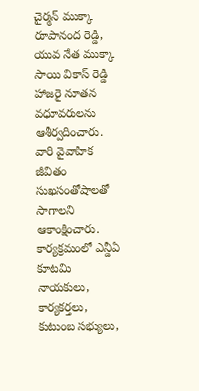చైర్మన్ ముక్కా రూపానంద రెడ్డి, యువ నేత ముక్కా సాయి వికాస్ రెడ్డి హాజరై నూతన వధూవరులను ఆశీర్వదించారు. వారి వైవాహిక జీవితం సుఖసంతోషాలతో సాగాలని ఆకాంక్షించారు. కార్యక్రమంలో ఎన్డీఏ కూటమి నాయకులు, కార్యకర్తలు, కుటుంబ సభ్యులు,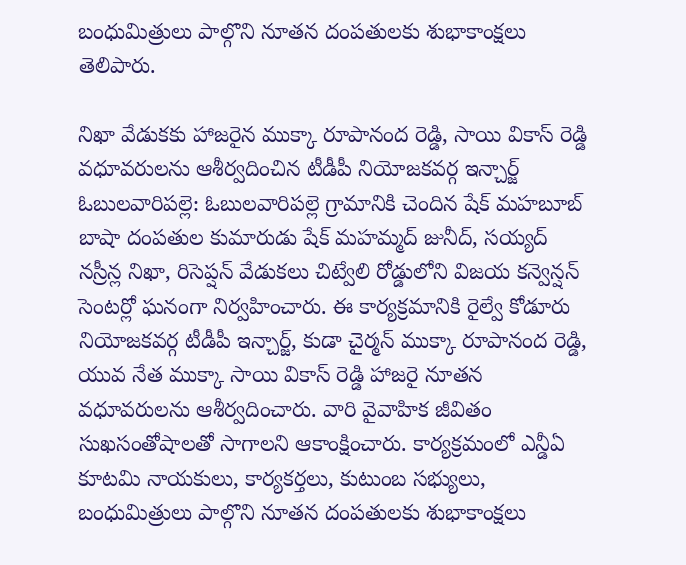బంధుమిత్రులు పాల్గొని నూతన దంపతులకు శుభాకాంక్షలు తెలిపారు.

నిఖా వేడుకకు హాజరైన ముక్కా రూపానంద రెడ్డి, సాయి వికాస్ రెడ్డి వధూవరులను ఆశీర్వదించిన టీడీపీ నియోజకవర్గ ఇన్చార్జ్
ఓబులవారిపల్లె: ఓబులవారిపల్లె గ్రామానికి చెందిన షేక్ మహబూబ్ బాషా దంపతుల కుమారుడు షేక్ మహమ్మద్ జునీద్, సయ్యద్ నస్రీన్ల నిఖా, రిసెప్షన్ వేడుకలు చిట్వేలి రోడ్డులోని విజయ కన్వెన్షన్ సెంటర్లో ఘనంగా నిర్వహించారు. ఈ కార్యక్రమానికి రైల్వే కోడూరు నియోజకవర్గ టీడీపీ ఇన్చార్జ్, కుడా చైర్మన్ ముక్కా రూపానంద రెడ్డి, యువ నేత ముక్కా సాయి వికాస్ రెడ్డి హాజరై నూతన వధూవరులను ఆశీర్వదించారు. వారి వైవాహిక జీవితం సుఖసంతోషాలతో సాగాలని ఆకాంక్షించారు. కార్యక్రమంలో ఎన్డీఏ కూటమి నాయకులు, కార్యకర్తలు, కుటుంబ సభ్యులు, బంధుమిత్రులు పాల్గొని నూతన దంపతులకు శుభాకాంక్షలు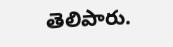తెలిపారు.